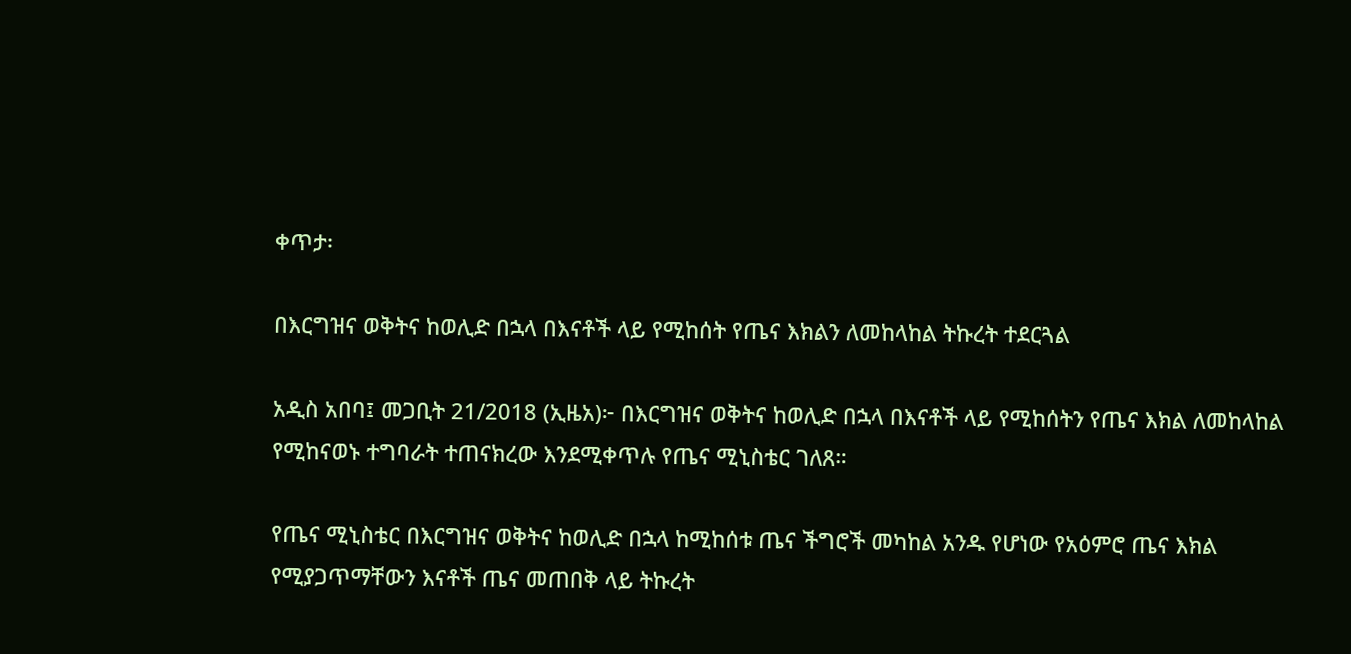ቀጥታ፡

በእርግዝና ወቅትና ከወሊድ በኋላ በእናቶች ላይ የሚከሰት የጤና እክልን ለመከላከል ትኩረት ተደርጓል

አዲስ አበባ፤ መጋቢት 21/2018 (ኢዜአ)፦ በእርግዝና ወቅትና ከወሊድ በኋላ በእናቶች ላይ የሚከሰትን የጤና እክል ለመከላከል የሚከናወኑ ተግባራት ተጠናክረው እንደሚቀጥሉ የጤና ሚኒስቴር ገለጸ።

የጤና ሚኒስቴር በእርግዝና ወቅትና ከወሊድ በኋላ ከሚከሰቱ ጤና ችግሮች መካከል አንዱ የሆነው የአዕምሮ ጤና እክል  የሚያጋጥማቸውን እናቶች ጤና መጠበቅ ላይ ትኩረት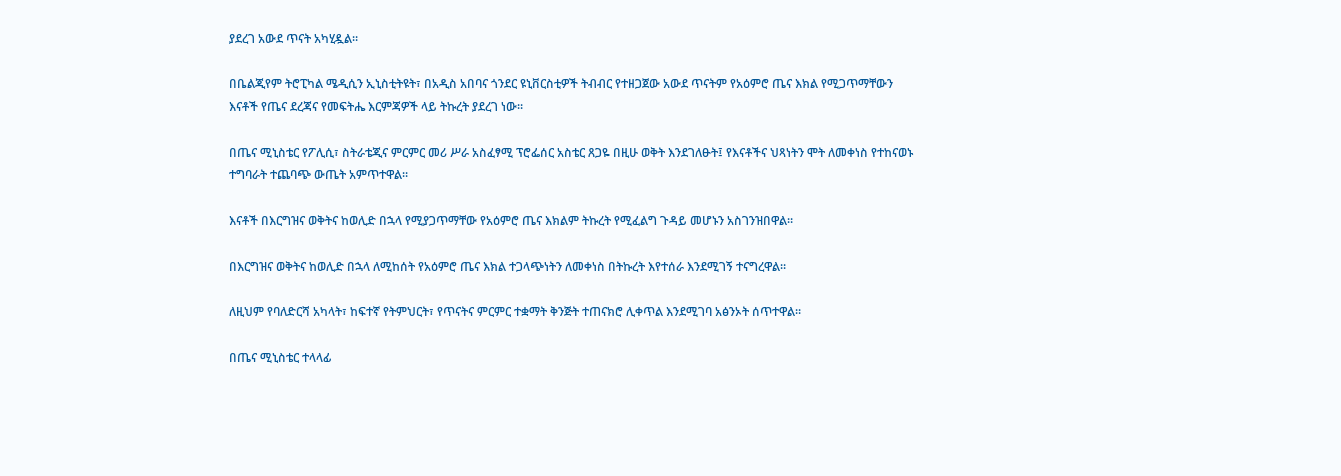ያደረገ አውደ ጥናት አካሂዷል።

በቤልጂየም ትሮፒካል ሜዲሲን ኢኒስቲትዩት፣ በአዲስ አበባና ጎንደር ዩኒቨርስቲዎች ትብብር የተዘጋጀው አውደ ጥናትም የአዕምሮ ጤና እክል የሚጋጥማቸውን እናቶች የጤና ደረጃና የመፍትሔ እርምጃዎች ላይ ትኩረት ያደረገ ነው።

በጤና ሚኒስቴር የፖሊሲ፣ ስትራቴጂና ምርምር መሪ ሥራ አስፈፃሚ ፕሮፌሰር አስቴር ጸጋዬ በዚሁ ወቅት እንደገለፁት፤ የእናቶችና ህጻነትን ሞት ለመቀነስ የተከናወኑ ተግባራት ተጨባጭ ውጤት አምጥተዋል።

እናቶች በእርግዝና ወቅትና ከወሊድ በኋላ የሚያጋጥማቸው የአዕምሮ ጤና እክልም ትኩረት የሚፈልግ ጉዳይ መሆኑን አስገንዝበዋል።

በእርግዝና ወቅትና ከወሊድ በኋላ ለሚከሰት የአዕምሮ ጤና እክል ተጋላጭነትን ለመቀነስ በትኩረት እየተሰራ እንደሚገኝ ተናግረዋል።

ለዚህም የባለድርሻ አካላት፣ ከፍተኛ የትምህርት፣ የጥናትና ምርምር ተቋማት ቅንጅት ተጠናክሮ ሊቀጥል እንደሚገባ አፅንኦት ሰጥተዋል።

በጤና ሚኒስቴር ተላላፊ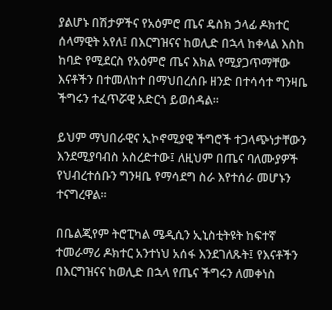ያልሆኑ በሽታዎችና የአዕምሮ ጤና ዴስክ ኃላፊ ዶክተር ሰላማዊት አየለ፤ በእርግዝናና ከወሊድ በኋላ ከቀላል እስከ ከባድ የሚደርስ የአዕምሮ ጤና እክል የሚያጋጥማቸው እናቶችን በተመለከተ በማህበረሰቡ ዘንድ በተሳሳተ ግንዛቤ ችግሩን ተፈጥሯዊ አድርጎ ይወሰዳል።

ይህም ማህበራዊና ኢኮኖሚያዊ ችግሮች ተጋላጭነታቸውን እንደሚያባብስ አስረድተው፤ ለዚህም በጤና ባለሙያዎች የህብረተሰቡን ግንዛቤ የማሳደግ ስራ እየተሰራ መሆኑን ተናግረዋል።

በቤልጂየም ትሮፒካል ሜዲሲን ኢኒስቲትዩት ከፍተኛ ተመራማሪ ዶክተር አንተነህ አሰፋ እንደገለጹት፤ የእናቶችን በእርግዝናና ከወሊድ በኋላ የጤና ችግሩን ለመቀነስ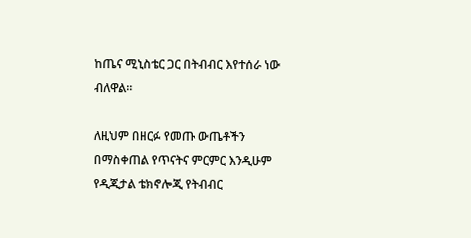ከጤና ሚኒስቴር ጋር በትብብር እየተሰራ ነው ብለዋል።

ለዚህም በዘርፉ የመጡ ውጤቶችን በማስቀጠል የጥናትና ምርምር እንዲሁም የዲጂታል ቴክኖሎጂ የትብብር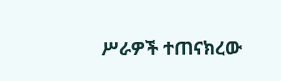ሥራዎች ተጠናክረው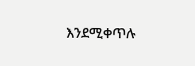እንደሚቀጥሉ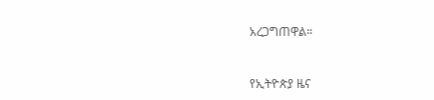አረጋግጠዋል።



የኢትዮጵያ ዜና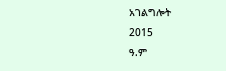አገልግሎት
2015
ዓ.ም